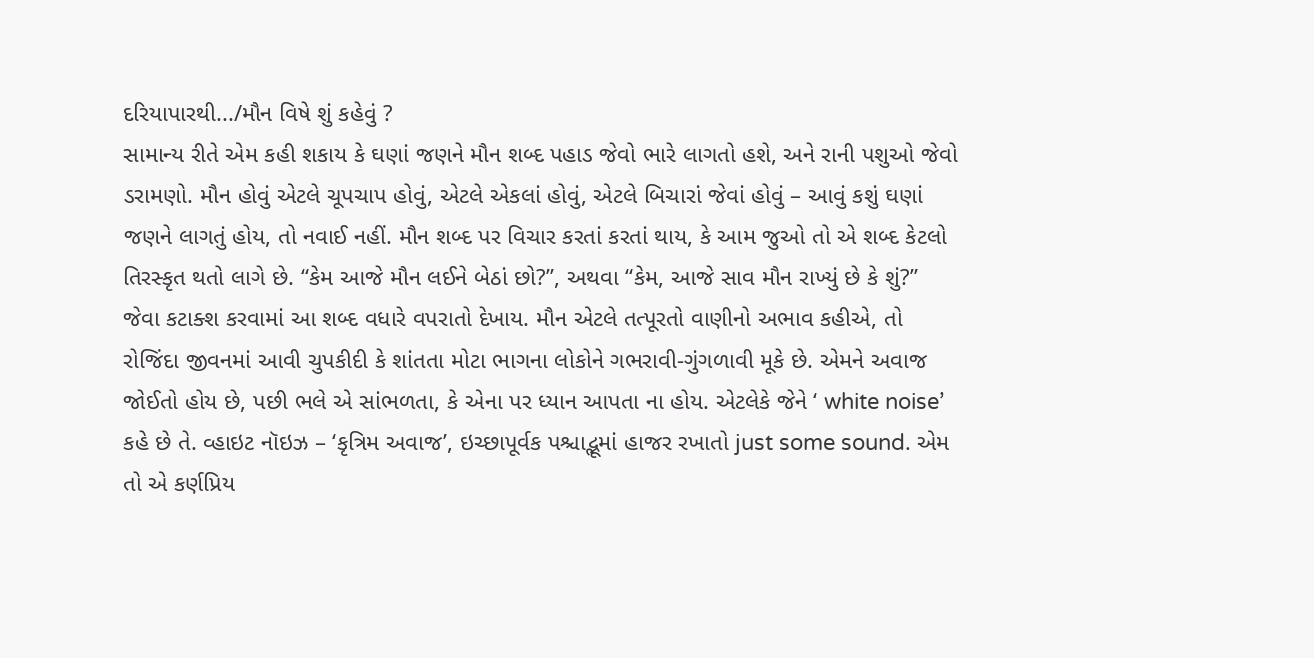દરિયાપારથી.../મૌન વિષે શું કહેવું ?
સામાન્ય રીતે એમ કહી શકાય કે ઘણાં જણને મૌન શબ્દ પહાડ જેવો ભારે લાગતો હશે, અને રાની પશુઓ જેવો ડરામણો. મૌન હોવું એટલે ચૂપચાપ હોવું, એટલે એકલાં હોવું, એટલે બિચારાં જેવાં હોવું – આવું કશું ઘણાં જણને લાગતું હોય, તો નવાઈ નહીં. મૌન શબ્દ પર વિચાર કરતાં કરતાં થાય, કે આમ જુઓ તો એ શબ્દ કેટલો તિરસ્કૃત થતો લાગે છે. “કેમ આજે મૌન લઈને બેઠાં છો?”, અથવા “કેમ, આજે સાવ મૌન રાખ્યું છે કે શું?” જેવા કટાક્શ કરવામાં આ શબ્દ વધારે વપરાતો દેખાય. મૌન એટલે તત્પૂરતો વાણીનો અભાવ કહીએ, તો રોજિંદા જીવનમાં આવી ચુપકીદી કે શાંતતા મોટા ભાગના લોકોને ગભરાવી-ગુંગળાવી મૂકે છે. એમને અવાજ જોઈતો હોય છે, પછી ભલે એ સાંભળતા, કે એના પર ધ્યાન આપતા ના હોય. એટલેકે જેને ‘ white noise’ કહે છે તે. વ્હાઇટ નૉઇઝ – ‘કૃત્રિમ અવાજ’, ઇચ્છાપૂર્વક પશ્ચાદ્ભૂમાં હાજર રખાતો just some sound. એમ તો એ કર્ણપ્રિય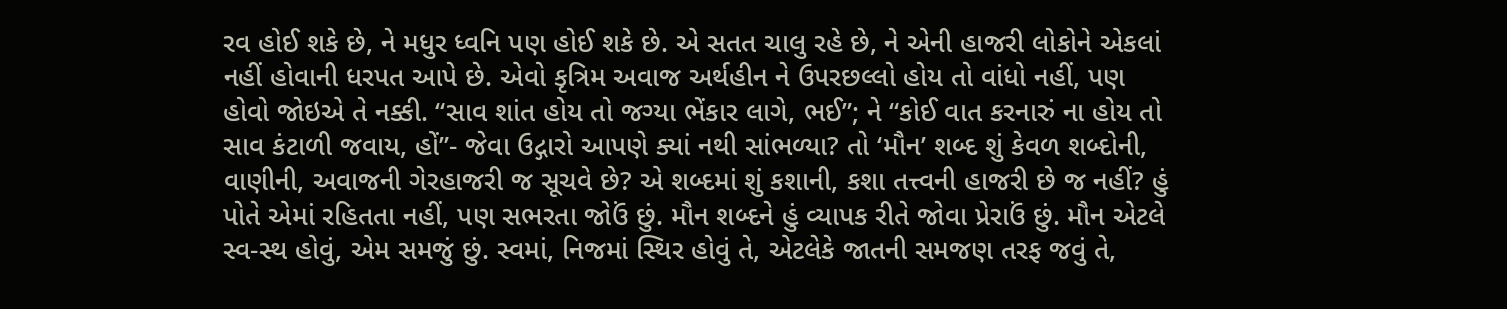રવ હોઈ શકે છે, ને મધુર ધ્વનિ પણ હોઈ શકે છે. એ સતત ચાલુ રહે છે, ને એની હાજરી લોકોને એકલાં નહીં હોવાની ધરપત આપે છે. એવો કૃત્રિમ અવાજ અર્થહીન ને ઉપરછલ્લો હોય તો વાંધો નહીં, પણ હોવો જોઇએ તે નક્કી. “સાવ શાંત હોય તો જગ્યા ભેંકાર લાગે, ભઈ”; ને “કોઈ વાત કરનારું ના હોય તો સાવ કંટાળી જવાય, હોં”- જેવા ઉદ્ગારો આપણે ક્યાં નથી સાંભળ્યા? તો ‘મૌન’ શબ્દ શું કેવળ શબ્દોની, વાણીની, અવાજની ગેરહાજરી જ સૂચવે છે? એ શબ્દમાં શું કશાની, કશા તત્ત્વની હાજરી છે જ નહીં? હું પોતે એમાં રહિતતા નહીં, પણ સભરતા જોઉં છું. મૌન શબ્દને હું વ્યાપક રીતે જોવા પ્રેરાઉં છું. મૌન એટલે સ્વ-સ્થ હોવું, એમ સમજું છું. સ્વમાં, નિજમાં સ્થિર હોવું તે, એટલેકે જાતની સમજણ તરફ જવું તે,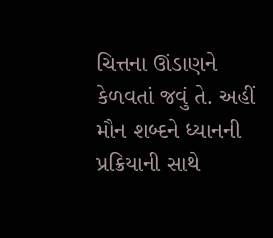ચિત્તના ઊંડાણને કેળવતાં જવું તે. અહીં મૌન શબ્દને ધ્યાનની પ્રક્રિયાની સાથે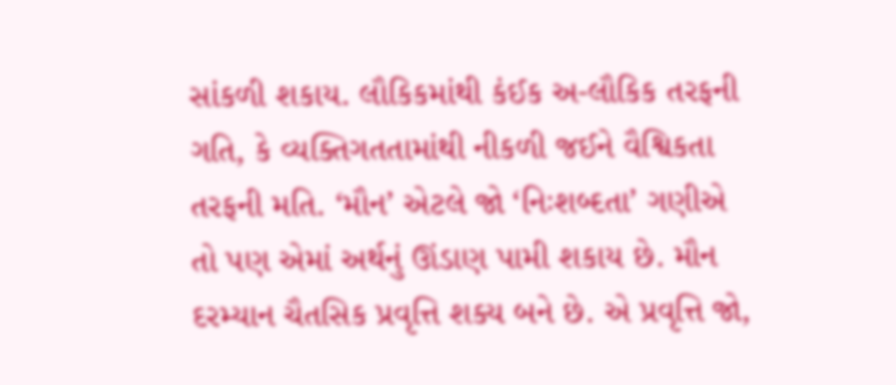સાંકળી શકાય. લૌકિકમાંથી કંઈક અ-લૌકિક તરફની ગતિ, કે વ્યક્તિગતતામાંથી નીકળી જઈને વૈશ્વિકતા તરફની મતિ. ‘મૌન’ એટલે જો ‘નિઃશબ્દતા’ ગણીએ તો પણ એમાં અર્થનું ઊંડાણ પામી શકાય છે. મૌન દરમ્યાન ચૈતસિક પ્રવૃત્તિ શક્ય બને છે. એ પ્રવૃત્તિ જો,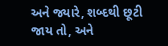અને જ્યારે, શબ્દથી છૂટી જાય તો, અને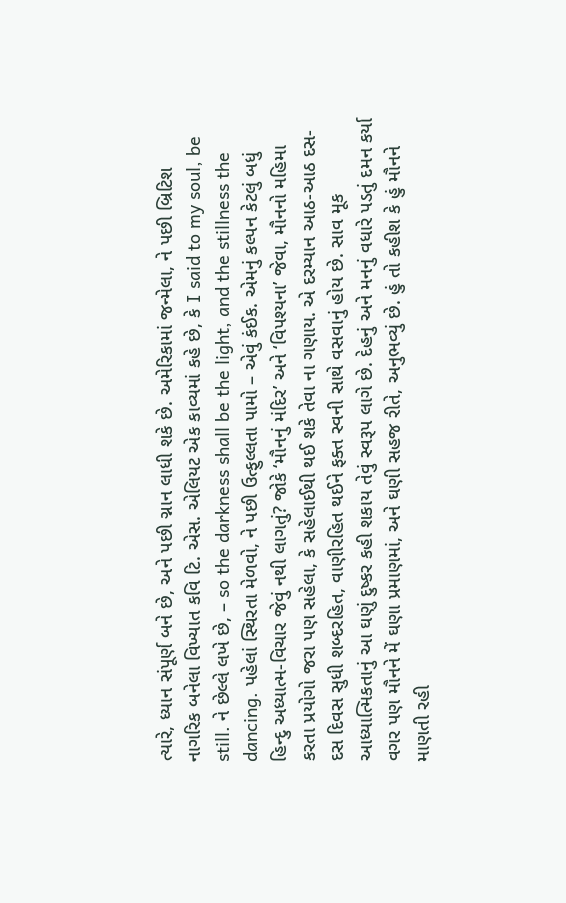ત્યારે, ધ્યાન સંપૂર્ણ બને છે, અને પછી ગ્નાન લાધી શકે છે. અમેરિકામાં જન્મેલા, ને પછી બ્રિટિશ નાગરિક બનેલા વિખ્યાત કવિ ટિ. એસ. એલિયટ એક કાવ્યમાં કહે છે, કે I said to my soul, be still. ને છેલ્લે લખે છે, – so the darkness shall be the light, and the stillness the dancing. પહેલાં સ્થિરતા મેળવો, ને પછી ઉત્ફુલ્લતા પામો – એવું કંઈક. એમનું કલ્પન કેટલું બધું હિન્દુ અધ્યાત્મ-વિચાર જેવું નથી લાગતું? જોકે ‘મૌનનું મંદિર’ અને ‘વિપશ્યના’ જેવા, મૌનનો મહિમા કરતા પ્રયોગો જરા પણ સહેલા, કે સહેલાઈથી થઈ શકે તેવા ના ગણાય. એ દરમ્યાન આઠ-આઠ દસ-દસ દિવસ સુધી શબ્દરહિત, વાણીરહિત થઈને ફક્ત સ્વની સાથે વસવાનું હોય છે. સાવ મૂક આધ્યાત્મિકતાનું આ ઘણું દુષ્કર કહી શકાય તેવું સ્વરૂપ લાગે છે. દેહનું અને મનનું વધારે પડતું દમન કર્યા વગર પણ મૌનને મેં ઘણા પ્રમાણમાં, અને ઘણી સહજ રીતે, અનુભવ્યું છે. હું તો કહીશ કે હું મૌનને માણતી રહી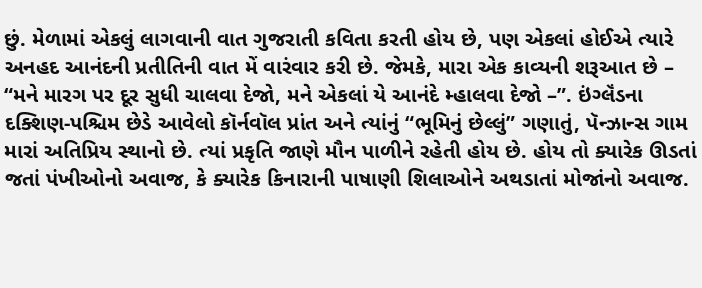છું. મેળામાં એકલું લાગવાની વાત ગુજરાતી કવિતા કરતી હોય છે, પણ એકલાં હોઈએ ત્યારે અનહદ આનંદની પ્રતીતિની વાત મેં વારંવાર કરી છે. જેમકે, મારા એક કાવ્યની શરૂઆત છે – “મને મારગ પર દૂર સુધી ચાલવા દેજો, મને એકલાં યે આનંદે મ્હાલવા દેજો –”. ઇંગ્લૅંડના દક્શિણ-પશ્ચિમ છેડે આવેલો કૉર્નવૉલ પ્રાંત અને ત્યાંનું “ભૂમિનું છેલ્લું” ગણાતું, પૅન્ઝાન્સ ગામ મારાં અતિપ્રિય સ્થાનો છે. ત્યાં પ્રકૃતિ જાણે મૌન પાળીને રહેતી હોય છે. હોય તો ક્યારેક ઊડતાં જતાં પંખીઓનો અવાજ, કે ક્યારેક કિનારાની પાષાણી શિલાઓને અથડાતાં મોજાંનો અવાજ.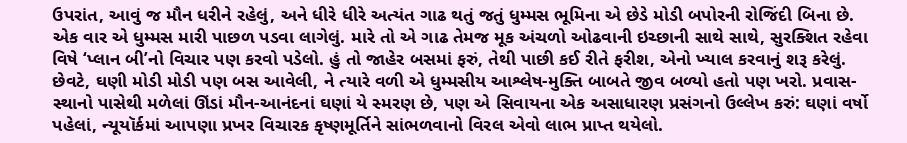ઉપરાંત, આવું જ મૌન ધરીને રહેલું, અને ધીરે ધીરે અત્યંત ગાઢ થતું જતું ધુમ્મસ ભૂમિના એ છેડે મોડી બપોરની રોજિંદી બિના છે. એક વાર એ ધુમ્મસ મારી પાછળ પડવા લાગેલું. મારે તો એ ગાઢ તેમજ મૂક અંચળો ઓઢવાની ઇચ્છાની સાથે સાથે, સુરક્શિત રહેવા વિષે ‘પ્લાન બી’નો વિચાર પણ કરવો પડેલો. હું તો જાહેર બસમાં ફરું, તેથી પાછી કઈ રીતે ફરીશ, એનો ખ્યાલ કરવાનું શરૂ કરેલું. છેવટે, ઘણી મોડી મોડી પણ બસ આવેલી, ને ત્યારે વળી એ ધુમ્મસીય આશ્લેષ-મુક્તિ બાબતે જીવ બળ્યો હતો પણ ખરો. પ્રવાસ-સ્થાનો પાસેથી મળેલાં ઊંડાં મૌન-આનંદનાં ઘણાં યે સ્મરણ છે, પણ એ સિવાયના એક અસાધારણ પ્રસંગનો ઉલ્લેખ કરું: ઘણાં વર્ષો પહેલાં, ન્યૂયૉર્કમાં આપણા પ્રખર વિચારક કૃષ્ણમૂર્તિને સાંભળવાનો વિરલ એવો લાભ પ્રાપ્ત થયેલો.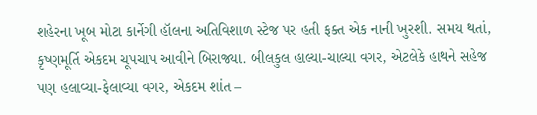શહેરના ખૂબ મોટા કાર્નેગી હૉલના અતિવિશાળ સ્ટેજ પર હતી ફક્ત એક નાની ખુરશી. સમય થતાં, કૃષ્ણમૂર્તિ એકદમ ચૂપચાપ આવીને બિરાજ્યા. બીલકુલ હાલ્યા-ચાલ્યા વગર, એટલેકે હાથને સહેજ પણ હલાવ્યા-ફેલાવ્યા વગર, એકદમ શાંત –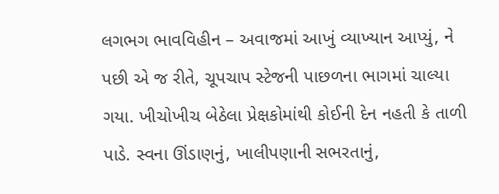લગભગ ભાવવિહીન – અવાજમાં આખું વ્યાખ્યાન આપ્યું, ને પછી એ જ રીતે, ચૂપચાપ સ્ટેજની પાછળના ભાગમાં ચાલ્યા ગયા. ખીચોખીચ બેઠેલા પ્રેક્ષકોમાંથી કોઈની દેન નહતી કે તાળી પાડે. સ્વના ઊંડાણનું, ખાલીપણાની સભરતાનું,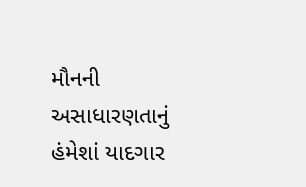મૌનની અસાધારણતાનું હંમેશાં યાદગાર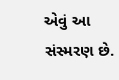એવું આ સંસ્મરણ છે.